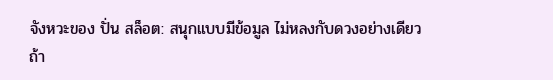จังหวะของ ปั่น สล็อต: สนุกแบบมีข้อมูล ไม่หลงกับดวงอย่างเดียว
ถ้า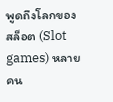พูดถึงโลกของสล็อต (Slot games) หลายคน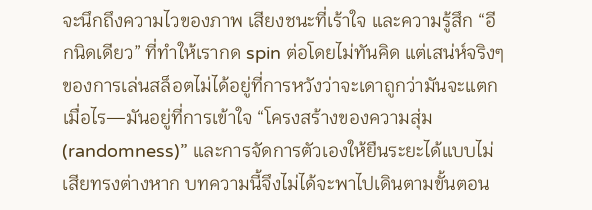จะนึกถึงความไวของภาพ เสียงชนะที่เร้าใจ และความรู้สึก “อีกนิดเดียว” ที่ทำให้เรากด spin ต่อโดยไม่ทันคิด แต่เสน่ห์จริงๆ ของการเล่นสล็อตไม่ได้อยู่ที่การหวังว่าจะเดาถูกว่ามันจะแตกเมื่อไร—มันอยู่ที่การเข้าใจ “โครงสร้างของความสุ่ม (randomness)” และการจัดการตัวเองให้ยืนระยะได้แบบไม่เสียทรงต่างหาก บทความนี้จึงไม่ได้จะพาไปเดินตามขั้นตอน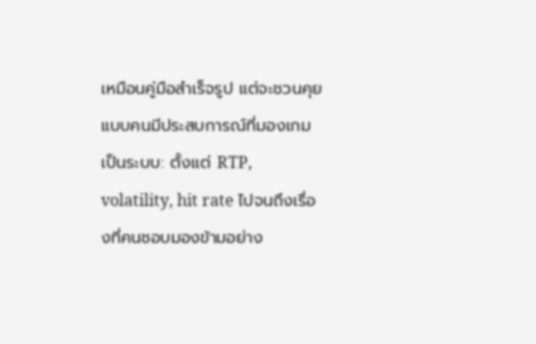เหมือนคู่มือสำเร็จรูป แต่จะชวนคุยแบบคนมีประสบการณ์ที่มองเกมเป็นระบบ: ตั้งแต่ RTP, volatility, hit rate ไปจนถึงเรื่องที่คนชอบมองข้ามอย่าง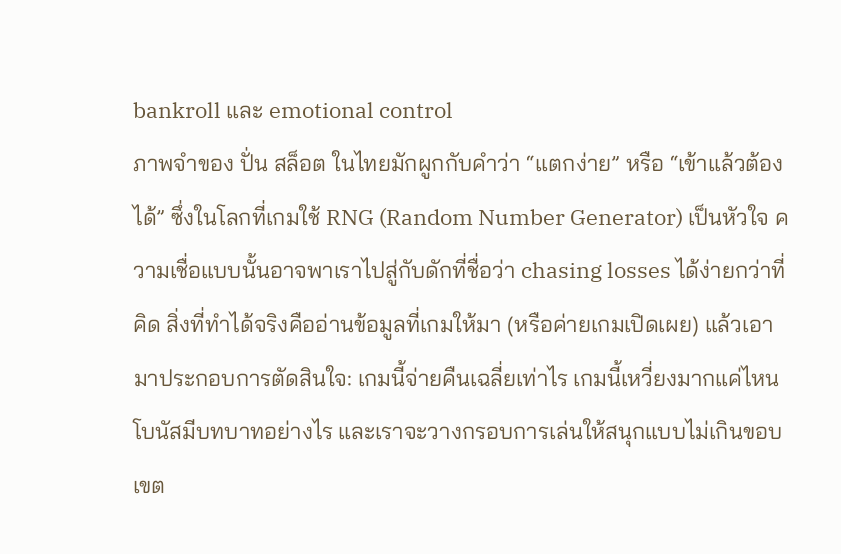bankroll และ emotional control
ภาพจำของ ปั่น สล็อต ในไทยมักผูกกับคำว่า “แตกง่าย” หรือ “เข้าแล้วต้องได้” ซึ่งในโลกที่เกมใช้ RNG (Random Number Generator) เป็นหัวใจ ความเชื่อแบบนั้นอาจพาเราไปสู่กับดักที่ชื่อว่า chasing losses ได้ง่ายกว่าที่คิด สิ่งที่ทำได้จริงคืออ่านข้อมูลที่เกมให้มา (หรือค่ายเกมเปิดเผย) แล้วเอามาประกอบการตัดสินใจ: เกมนี้จ่ายคืนเฉลี่ยเท่าไร เกมนี้เหวี่ยงมากแค่ไหน โบนัสมีบทบาทอย่างไร และเราจะวางกรอบการเล่นให้สนุกแบบไม่เกินขอบเขต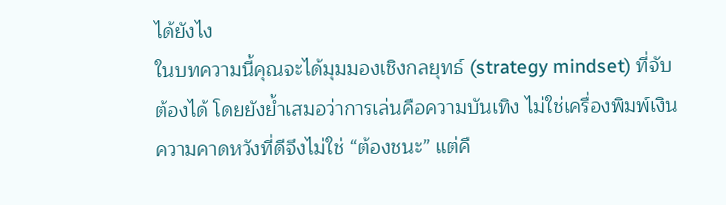ได้ยังไง
ในบทความนี้คุณจะได้มุมมองเชิงกลยุทธ์ (strategy mindset) ที่จับต้องได้ โดยยังย้ำเสมอว่าการเล่นคือความบันเทิง ไม่ใช่เครื่องพิมพ์เงิน ความคาดหวังที่ดีจึงไม่ใช่ “ต้องชนะ” แต่คื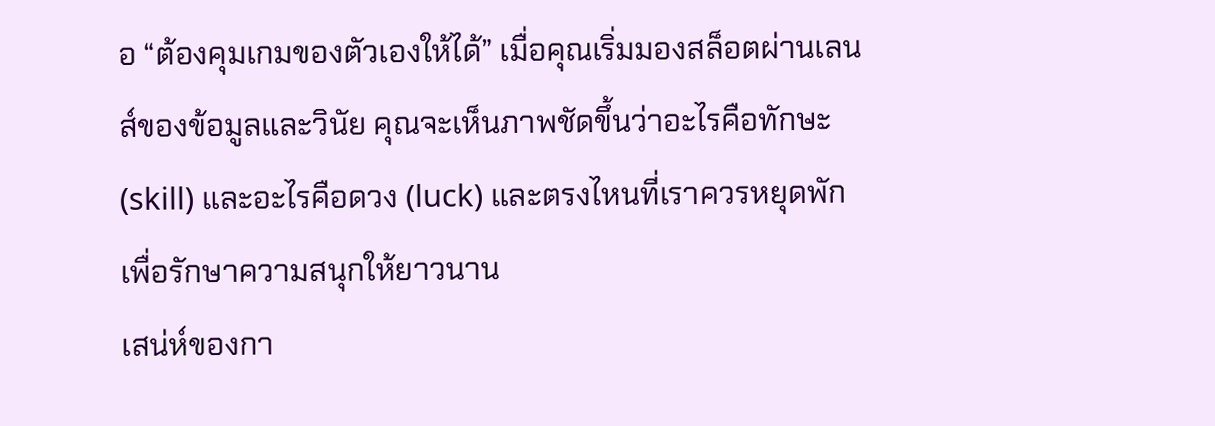อ “ต้องคุมเกมของตัวเองให้ได้” เมื่อคุณเริ่มมองสล็อตผ่านเลนส์ของข้อมูลและวินัย คุณจะเห็นภาพชัดขึ้นว่าอะไรคือทักษะ (skill) และอะไรคือดวง (luck) และตรงไหนที่เราควรหยุดพักเพื่อรักษาความสนุกให้ยาวนาน
เสน่ห์ของกา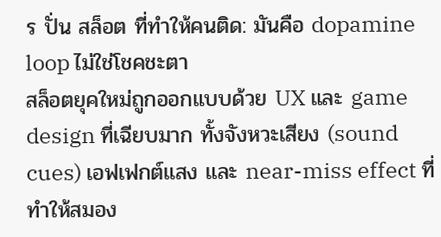ร ปั่น สล็อต ที่ทำให้คนติด: มันคือ dopamine loop ไม่ใช่โชคชะตา
สล็อตยุคใหม่ถูกออกแบบด้วย UX และ game design ที่เฉียบมาก ทั้งจังหวะเสียง (sound cues) เอฟเฟกต์แสง และ near-miss effect ที่ทำให้สมอง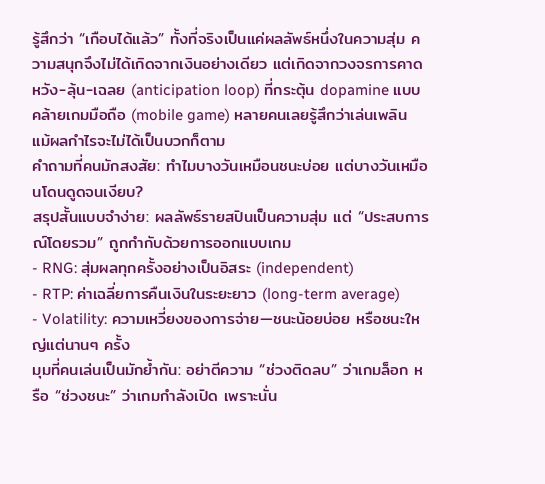รู้สึกว่า “เกือบได้แล้ว” ทั้งที่จริงเป็นแค่ผลลัพธ์หนึ่งในความสุ่ม ความสนุกจึงไม่ได้เกิดจากเงินอย่างเดียว แต่เกิดจากวงจรการคาดหวัง-ลุ้น-เฉลย (anticipation loop) ที่กระตุ้น dopamine แบบคล้ายเกมมือถือ (mobile game) หลายคนเลยรู้สึกว่าเล่นเพลิน แม้ผลกำไรจะไม่ได้เป็นบวกก็ตาม
คำถามที่คนมักสงสัย: ทำไมบางวันเหมือนชนะบ่อย แต่บางวันเหมือนโดนดูดจนเงียบ?
สรุปสั้นแบบจำง่าย: ผลลัพธ์รายสปินเป็นความสุ่ม แต่ “ประสบการณ์โดยรวม” ถูกกำกับด้วยการออกแบบเกม
- RNG: สุ่มผลทุกครั้งอย่างเป็นอิสระ (independent)
- RTP: ค่าเฉลี่ยการคืนเงินในระยะยาว (long-term average)
- Volatility: ความเหวี่ยงของการจ่าย—ชนะน้อยบ่อย หรือชนะใหญ่แต่นานๆ ครั้ง
มุมที่คนเล่นเป็นมักย้ำกัน: อย่าตีความ “ช่วงติดลบ” ว่าเกมล็อก หรือ “ช่วงชนะ” ว่าเกมกำลังเปิด เพราะนั่น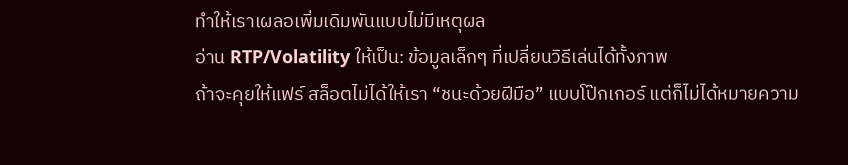ทำให้เราเผลอเพิ่มเดิมพันแบบไม่มีเหตุผล
อ่าน RTP/Volatility ให้เป็น: ข้อมูลเล็กๆ ที่เปลี่ยนวิธีเล่นได้ทั้งภาพ
ถ้าจะคุยให้แฟร์ สล็อตไม่ได้ให้เรา “ชนะด้วยฝีมือ” แบบโป๊กเกอร์ แต่ก็ไม่ได้หมายความ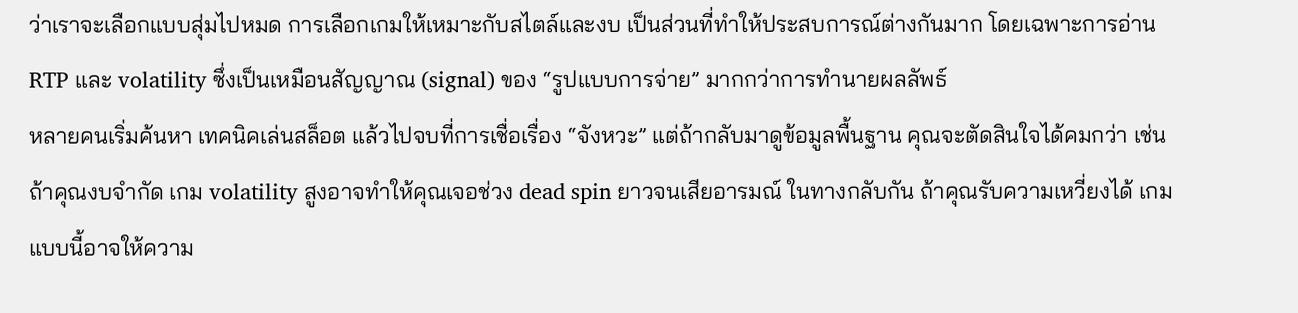ว่าเราจะเลือกแบบสุ่มไปหมด การเลือกเกมให้เหมาะกับสไตล์และงบ เป็นส่วนที่ทำให้ประสบการณ์ต่างกันมาก โดยเฉพาะการอ่าน RTP และ volatility ซึ่งเป็นเหมือนสัญญาณ (signal) ของ “รูปแบบการจ่าย” มากกว่าการทำนายผลลัพธ์
หลายคนเริ่มค้นหา เทคนิคเล่นสล็อต แล้วไปจบที่การเชื่อเรื่อง “จังหวะ” แต่ถ้ากลับมาดูข้อมูลพื้นฐาน คุณจะตัดสินใจได้คมกว่า เช่น ถ้าคุณงบจำกัด เกม volatility สูงอาจทำให้คุณเจอช่วง dead spin ยาวจนเสียอารมณ์ ในทางกลับกัน ถ้าคุณรับความเหวี่ยงได้ เกมแบบนี้อาจให้ความ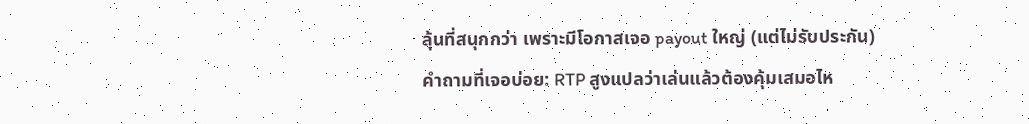ลุ้นที่สนุกกว่า เพราะมีโอกาสเจอ payout ใหญ่ (แต่ไม่รับประกัน)
คำถามที่เจอบ่อย: RTP สูงแปลว่าเล่นแล้วต้องคุ้มเสมอไห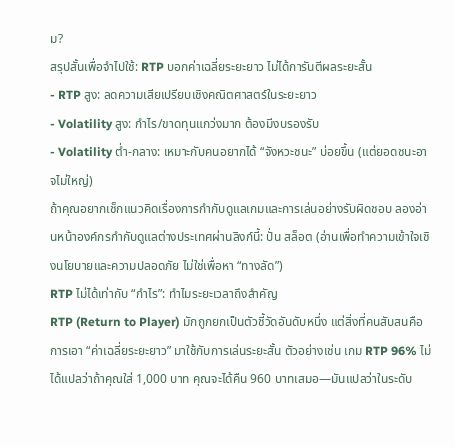ม?
สรุปสั้นเพื่อจำไปใช้: RTP บอกค่าเฉลี่ยระยะยาว ไม่ได้การันตีผลระยะสั้น
- RTP สูง: ลดความเสียเปรียบเชิงคณิตศาสตร์ในระยะยาว
- Volatility สูง: กำไร/ขาดทุนแกว่งมาก ต้องมีงบรองรับ
- Volatility ต่ำ-กลาง: เหมาะกับคนอยากได้ “จังหวะชนะ” บ่อยขึ้น (แต่ยอดชนะอาจไม่ใหญ่)
ถ้าคุณอยากเช็กแนวคิดเรื่องการกำกับดูแลเกมและการเล่นอย่างรับผิดชอบ ลองอ่านหน้าองค์กรกำกับดูแลต่างประเทศผ่านลิงก์นี้: ปั่น สล็อต (อ่านเพื่อทำความเข้าใจเชิงนโยบายและความปลอดภัย ไม่ใช่เพื่อหา “ทางลัด”)
RTP ไม่ได้เท่ากับ “กำไร”: ทำไมระยะเวลาถึงสำคัญ
RTP (Return to Player) มักถูกยกเป็นตัวชี้วัดอันดับหนึ่ง แต่สิ่งที่คนสับสนคือการเอา “ค่าเฉลี่ยระยะยาว” มาใช้กับการเล่นระยะสั้น ตัวอย่างเช่น เกม RTP 96% ไม่ได้แปลว่าถ้าคุณใส่ 1,000 บาท คุณจะได้คืน 960 บาทเสมอ—มันแปลว่าในระดับ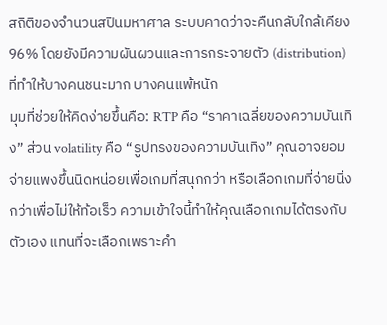สถิติของจำนวนสปินมหาศาล ระบบคาดว่าจะคืนกลับใกล้เคียง 96% โดยยังมีความผันผวนและการกระจายตัว (distribution) ที่ทำให้บางคนชนะมาก บางคนแพ้หนัก
มุมที่ช่วยให้คิดง่ายขึ้นคือ: RTP คือ “ราคาเฉลี่ยของความบันเทิง” ส่วน volatility คือ “รูปทรงของความบันเทิง” คุณอาจยอมจ่ายแพงขึ้นนิดหน่อยเพื่อเกมที่สนุกกว่า หรือเลือกเกมที่จ่ายนิ่งกว่าเพื่อไม่ให้ท้อเร็ว ความเข้าใจนี้ทำให้คุณเลือกเกมได้ตรงกับตัวเอง แทนที่จะเลือกเพราะคำ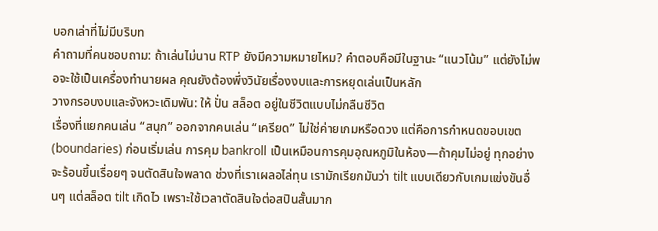บอกเล่าที่ไม่มีบริบท
คำถามที่คนชอบถาม: ถ้าเล่นไม่นาน RTP ยังมีความหมายไหม? คำตอบคือมีในฐานะ “แนวโน้ม” แต่ยังไม่พอจะใช้เป็นเครื่องทำนายผล คุณยังต้องพึ่งวินัยเรื่องงบและการหยุดเล่นเป็นหลัก
วางกรอบงบและจังหวะเดิมพัน: ให้ ปั่น สล็อต อยู่ในชีวิตแบบไม่กลืนชีวิต
เรื่องที่แยกคนเล่น “สนุก” ออกจากคนเล่น “เครียด” ไม่ใช่ค่ายเกมหรือดวง แต่คือการกำหนดขอบเขต (boundaries) ก่อนเริ่มเล่น การคุม bankroll เป็นเหมือนการคุมอุณหภูมิในห้อง—ถ้าคุมไม่อยู่ ทุกอย่างจะร้อนขึ้นเรื่อยๆ จนตัดสินใจพลาด ช่วงที่เราเผลอไล่ทุน เรามักเรียกมันว่า tilt แบบเดียวกับเกมแข่งขันอื่นๆ แต่สล็อต tilt เกิดไว เพราะใช้เวลาตัดสินใจต่อสปินสั้นมาก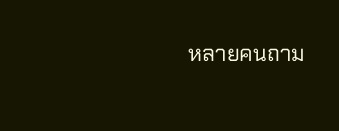หลายคนถาม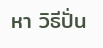หา วิธีปั่น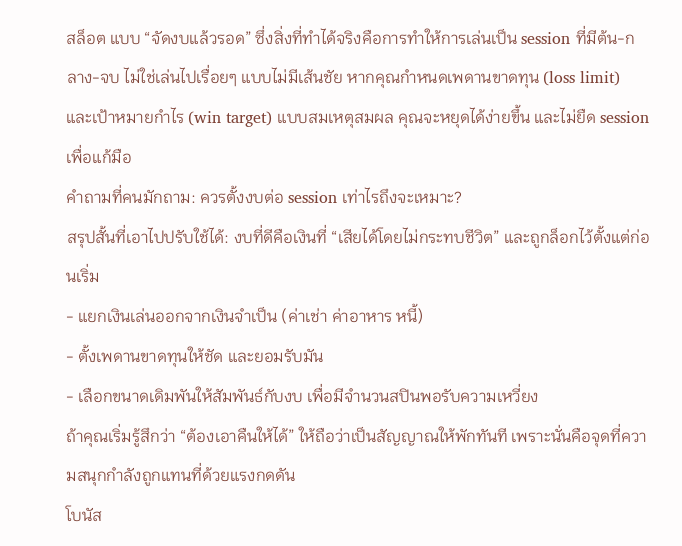สล็อต แบบ “จัดงบแล้วรอด” ซึ่งสิ่งที่ทำได้จริงคือการทำให้การเล่นเป็น session ที่มีต้น-กลาง-จบ ไม่ใช่เล่นไปเรื่อยๆ แบบไม่มีเส้นชัย หากคุณกำหนดเพดานขาดทุน (loss limit) และเป้าหมายกำไร (win target) แบบสมเหตุสมผล คุณจะหยุดได้ง่ายขึ้น และไม่ยืด session เพื่อแก้มือ
คำถามที่คนมักถาม: ควรตั้งงบต่อ session เท่าไรถึงจะเหมาะ?
สรุปสั้นที่เอาไปปรับใช้ได้: งบที่ดีคือเงินที่ “เสียได้โดยไม่กระทบชีวิต” และถูกล็อกไว้ตั้งแต่ก่อนเริ่ม
- แยกเงินเล่นออกจากเงินจำเป็น (ค่าเช่า ค่าอาหาร หนี้)
- ตั้งเพดานขาดทุนให้ชัด และยอมรับมัน
- เลือกขนาดเดิมพันให้สัมพันธ์กับงบ เพื่อมีจำนวนสปินพอรับความเหวี่ยง
ถ้าคุณเริ่มรู้สึกว่า “ต้องเอาคืนให้ได้” ให้ถือว่าเป็นสัญญาณให้พักทันที เพราะนั่นคือจุดที่ความสนุกกำลังถูกแทนที่ด้วยแรงกดดัน
โบนัส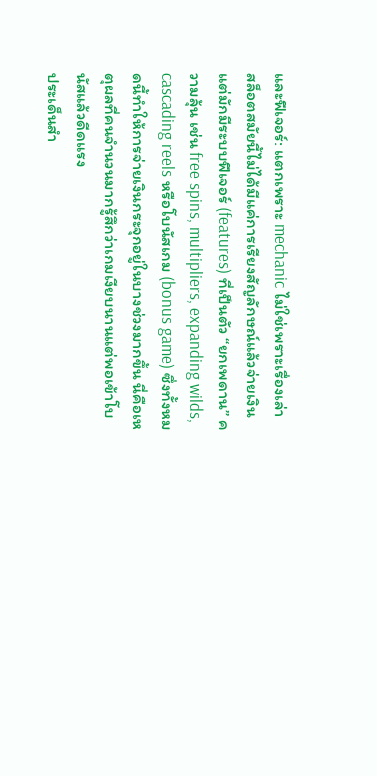และฟีเจอร์: แตกเพราะ mechanic ไม่ใช่เพราะเรื่องเล่า
สล็อตสมัยนี้ไม่ได้มีแค่การเรียงสัญลักษณ์แล้วจ่ายเงิน แต่มักมีระบบฟีเจอร์ (features) ที่เป็นตัว “ยกเพดาน” ความลุ้น เช่น free spins, multipliers, expanding wilds, cascading reels หรือโบนัสเกม (bonus game) ซึ่งทั้งหมดนี้ทำให้การจ่ายเงินกระจุกอยู่ในบางช่วงมากขึ้น นี่คือเหตุผลที่คนจำนวนมากรู้สึกว่าเกมเงียบนานแต่พอเข้าโบนัสแล้วดีดแรง
ประเด็นสำ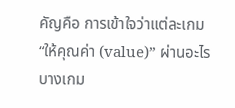คัญคือ การเข้าใจว่าแต่ละเกม “ให้คุณค่า (value)” ผ่านอะไร บางเกม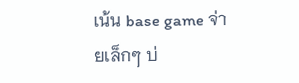เน้น base game จ่ายเล็กๆ บ่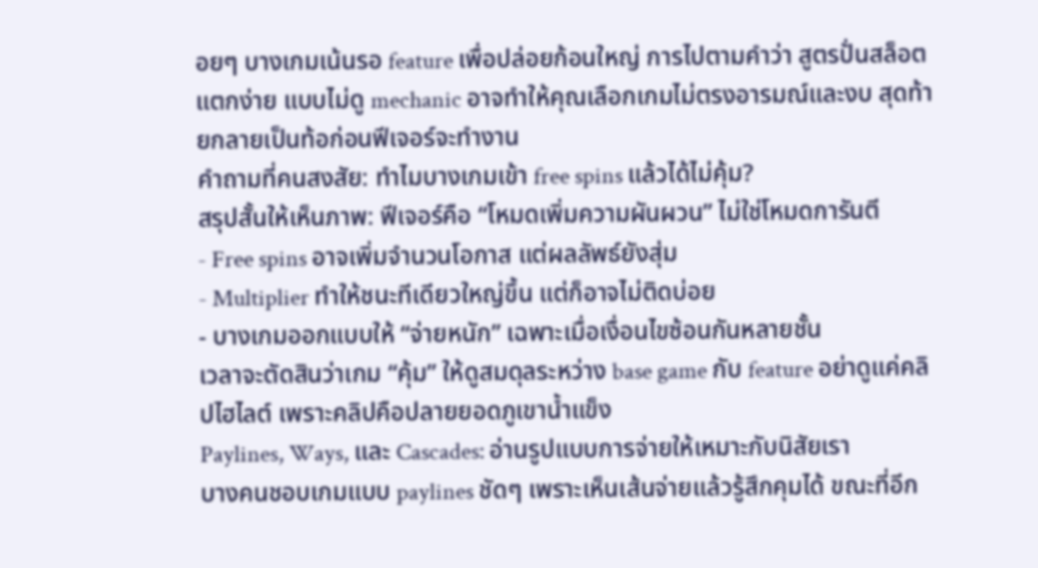อยๆ บางเกมเน้นรอ feature เพื่อปล่อยก้อนใหญ่ การไปตามคำว่า สูตรปั่นสล็อตแตกง่าย แบบไม่ดู mechanic อาจทำให้คุณเลือกเกมไม่ตรงอารมณ์และงบ สุดท้ายกลายเป็นท้อก่อนฟีเจอร์จะทำงาน
คำถามที่คนสงสัย: ทำไมบางเกมเข้า free spins แล้วได้ไม่คุ้ม?
สรุปสั้นให้เห็นภาพ: ฟีเจอร์คือ “โหมดเพิ่มความผันผวน” ไม่ใช่โหมดการันตี
- Free spins อาจเพิ่มจำนวนโอกาส แต่ผลลัพธ์ยังสุ่ม
- Multiplier ทำให้ชนะทีเดียวใหญ่ขึ้น แต่ก็อาจไม่ติดบ่อย
- บางเกมออกแบบให้ “จ่ายหนัก” เฉพาะเมื่อเงื่อนไขซ้อนกันหลายชั้น
เวลาจะตัดสินว่าเกม “คุ้ม” ให้ดูสมดุลระหว่าง base game กับ feature อย่าดูแค่คลิปไฮไลต์ เพราะคลิปคือปลายยอดภูเขาน้ำแข็ง
Paylines, Ways, และ Cascades: อ่านรูปแบบการจ่ายให้เหมาะกับนิสัยเรา
บางคนชอบเกมแบบ paylines ชัดๆ เพราะเห็นเส้นจ่ายแล้วรู้สึกคุมได้ ขณะที่อีก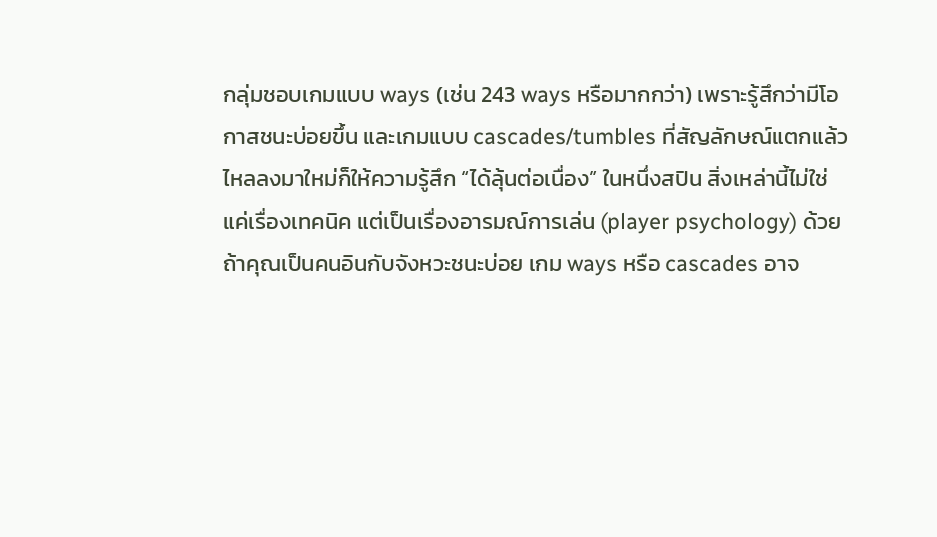กลุ่มชอบเกมแบบ ways (เช่น 243 ways หรือมากกว่า) เพราะรู้สึกว่ามีโอกาสชนะบ่อยขึ้น และเกมแบบ cascades/tumbles ที่สัญลักษณ์แตกแล้วไหลลงมาใหม่ก็ให้ความรู้สึก “ได้ลุ้นต่อเนื่อง” ในหนึ่งสปิน สิ่งเหล่านี้ไม่ใช่แค่เรื่องเทคนิค แต่เป็นเรื่องอารมณ์การเล่น (player psychology) ด้วย
ถ้าคุณเป็นคนอินกับจังหวะชนะบ่อย เกม ways หรือ cascades อาจ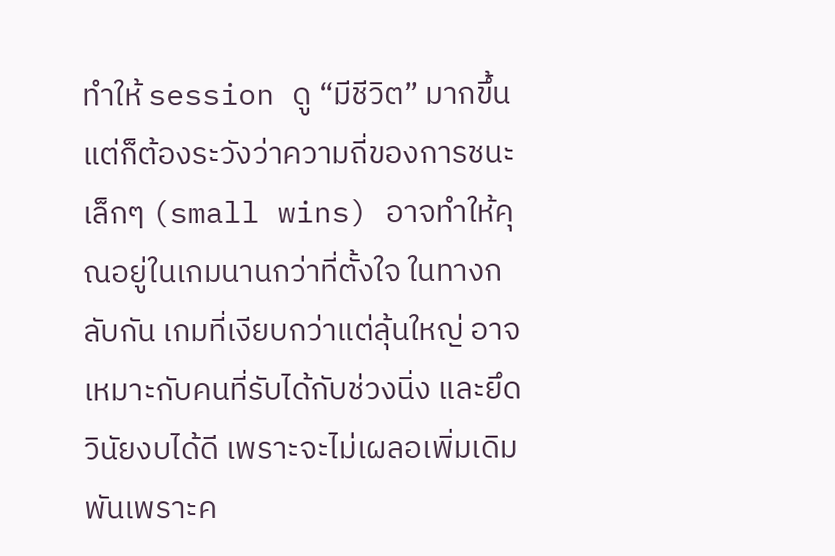ทำให้ session ดู “มีชีวิต” มากขึ้น แต่ก็ต้องระวังว่าความถี่ของการชนะเล็กๆ (small wins) อาจทำให้คุณอยู่ในเกมนานกว่าที่ตั้งใจ ในทางกลับกัน เกมที่เงียบกว่าแต่ลุ้นใหญ่ อาจเหมาะกับคนที่รับได้กับช่วงนิ่ง และยึดวินัยงบได้ดี เพราะจะไม่เผลอเพิ่มเดิมพันเพราะค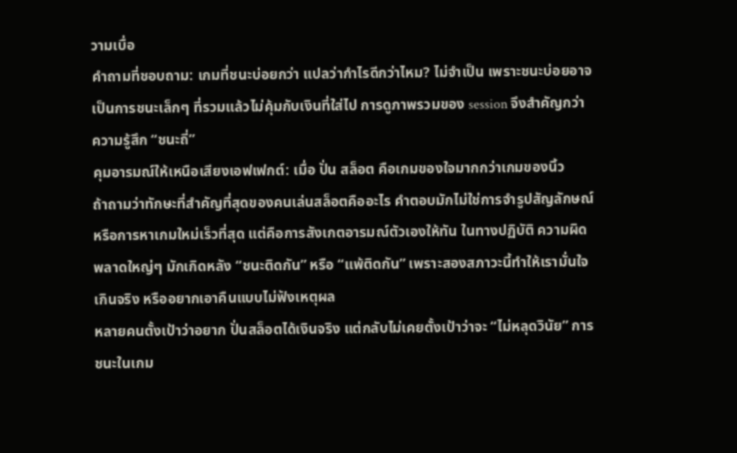วามเบื่อ
คำถามที่ชอบถาม: เกมที่ชนะบ่อยกว่า แปลว่ากำไรดีกว่าไหม? ไม่จำเป็น เพราะชนะบ่อยอาจเป็นการชนะเล็กๆ ที่รวมแล้วไม่คุ้มกับเงินที่ใส่ไป การดูภาพรวมของ session จึงสำคัญกว่าความรู้สึก “ชนะถี่”
คุมอารมณ์ให้เหนือเสียงเอฟเฟกต์: เมื่อ ปั่น สล็อต คือเกมของใจมากกว่าเกมของนิ้ว
ถ้าถามว่าทักษะที่สำคัญที่สุดของคนเล่นสล็อตคืออะไร คำตอบมักไม่ใช่การจำรูปสัญลักษณ์หรือการหาเกมใหม่เร็วที่สุด แต่คือการสังเกตอารมณ์ตัวเองให้ทัน ในทางปฏิบัติ ความผิดพลาดใหญ่ๆ มักเกิดหลัง “ชนะติดกัน” หรือ “แพ้ติดกัน” เพราะสองสภาวะนี้ทำให้เรามั่นใจเกินจริง หรืออยากเอาคืนแบบไม่ฟังเหตุผล
หลายคนตั้งเป้าว่าอยาก ปั่นสล็อตได้เงินจริง แต่กลับไม่เคยตั้งเป้าว่าจะ “ไม่หลุดวินัย” การชนะในเกม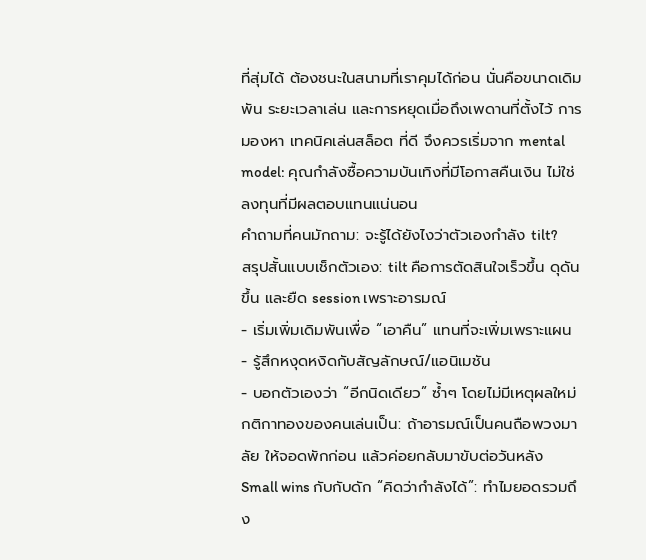ที่สุ่มได้ ต้องชนะในสนามที่เราคุมได้ก่อน นั่นคือขนาดเดิมพัน ระยะเวลาเล่น และการหยุดเมื่อถึงเพดานที่ตั้งไว้ การมองหา เทคนิคเล่นสล็อต ที่ดี จึงควรเริ่มจาก mental model: คุณกำลังซื้อความบันเทิงที่มีโอกาสคืนเงิน ไม่ใช่ลงทุนที่มีผลตอบแทนแน่นอน
คำถามที่คนมักถาม: จะรู้ได้ยังไงว่าตัวเองกำลัง tilt?
สรุปสั้นแบบเช็กตัวเอง: tilt คือการตัดสินใจเร็วขึ้น ดุดันขึ้น และยืด session เพราะอารมณ์
- เริ่มเพิ่มเดิมพันเพื่อ “เอาคืน” แทนที่จะเพิ่มเพราะแผน
- รู้สึกหงุดหงิดกับสัญลักษณ์/แอนิเมชัน
- บอกตัวเองว่า “อีกนิดเดียว” ซ้ำๆ โดยไม่มีเหตุผลใหม่
กติกาทองของคนเล่นเป็น: ถ้าอารมณ์เป็นคนถือพวงมาลัย ให้จอดพักก่อน แล้วค่อยกลับมาขับต่อวันหลัง
Small wins กับกับดัก “คิดว่ากำลังได้”: ทำไมยอดรวมถึง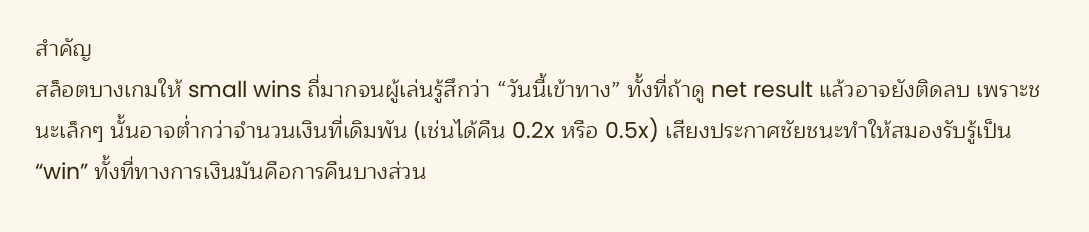สำคัญ
สล็อตบางเกมให้ small wins ถี่มากจนผู้เล่นรู้สึกว่า “วันนี้เข้าทาง” ทั้งที่ถ้าดู net result แล้วอาจยังติดลบ เพราะชนะเล็กๆ นั้นอาจต่ำกว่าจำนวนเงินที่เดิมพัน (เช่นได้คืน 0.2x หรือ 0.5x) เสียงประกาศชัยชนะทำให้สมองรับรู้เป็น “win” ทั้งที่ทางการเงินมันคือการคืนบางส่วน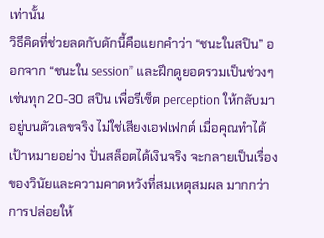เท่านั้น
วิธีคิดที่ช่วยลดกับดักนี้คือแยกคำว่า “ชนะในสปิน” ออกจาก “ชนะใน session” และฝึกดูยอดรวมเป็นช่วงๆ เช่นทุก 20-30 สปิน เพื่อรีเซ็ต perception ให้กลับมาอยู่บนตัวเลขจริง ไม่ใช่เสียงเอฟเฟกต์ เมื่อคุณทำได้ เป้าหมายอย่าง ปั่นสล็อตได้เงินจริง จะกลายเป็นเรื่องของวินัยและความคาดหวังที่สมเหตุสมผล มากกว่าการปล่อยให้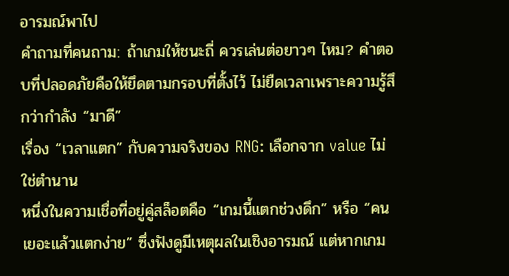อารมณ์พาไป
คำถามที่คนถาม: ถ้าเกมให้ชนะถี่ ควรเล่นต่อยาวๆ ไหม? คำตอบที่ปลอดภัยคือให้ยึดตามกรอบที่ตั้งไว้ ไม่ยืดเวลาเพราะความรู้สึกว่ากำลัง “มาดี”
เรื่อง “เวลาแตก” กับความจริงของ RNG: เลือกจาก value ไม่ใช่ตำนาน
หนึ่งในความเชื่อที่อยู่คู่สล็อตคือ “เกมนี้แตกช่วงดึก” หรือ “คนเยอะแล้วแตกง่าย” ซึ่งฟังดูมีเหตุผลในเชิงอารมณ์ แต่หากเกม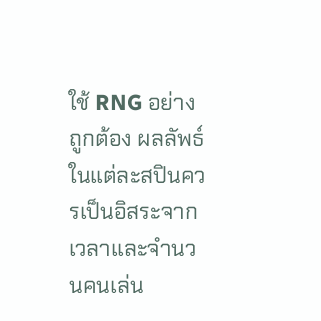ใช้ RNG อย่างถูกต้อง ผลลัพธ์ในแต่ละสปินควรเป็นอิสระจากเวลาและจำนวนคนเล่น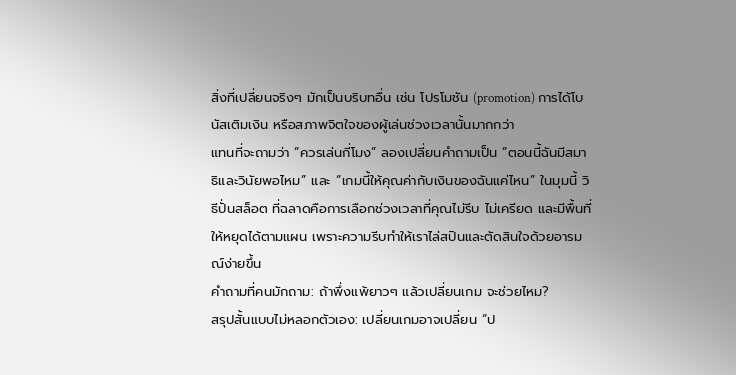สิ่งที่เปลี่ยนจริงๆ มักเป็นบริบทอื่น เช่น โปรโมชัน (promotion) การได้โบนัสเติมเงิน หรือสภาพจิตใจของผู้เล่นช่วงเวลานั้นมากกว่า
แทนที่จะถามว่า “ควรเล่นกี่โมง” ลองเปลี่ยนคำถามเป็น “ตอนนี้ฉันมีสมาธิและวินัยพอไหม” และ “เกมนี้ให้คุณค่ากับเงินของฉันแค่ไหน” ในมุมนี้ วิธีปั่นสล็อต ที่ฉลาดคือการเลือกช่วงเวลาที่คุณไม่รีบ ไม่เครียด และมีพื้นที่ให้หยุดได้ตามแผน เพราะความรีบทำให้เราไล่สปินและตัดสินใจด้วยอารมณ์ง่ายขึ้น
คำถามที่คนมักถาม: ถ้าพึ่งแพ้ยาวๆ แล้วเปลี่ยนเกม จะช่วยไหม?
สรุปสั้นแบบไม่หลอกตัวเอง: เปลี่ยนเกมอาจเปลี่ยน “ป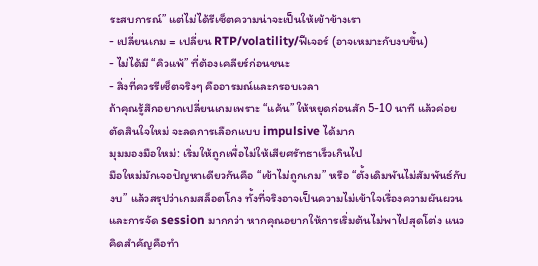ระสบการณ์” แต่ไม่ได้รีเซ็ตความน่าจะเป็นให้เข้าข้างเรา
- เปลี่ยนเกม = เปลี่ยน RTP/volatility/ฟีเจอร์ (อาจเหมาะกับงบขึ้น)
- ไม่ได้มี “คิวแพ้” ที่ต้องเคลียร์ก่อนชนะ
- สิ่งที่ควรรีเซ็ตจริงๆ คืออารมณ์และกรอบเวลา
ถ้าคุณรู้สึกอยากเปลี่ยนเกมเพราะ “แค้น” ให้หยุดก่อนสัก 5-10 นาที แล้วค่อยตัดสินใจใหม่ จะลดการเลือกแบบ impulsive ได้มาก
มุมมองมือใหม่: เริ่มให้ถูกเพื่อไม่ให้เสียศรัทธาเร็วเกินไป
มือใหม่มักเจอปัญหาเดียวกันคือ “เข้าไม่ถูกเกม” หรือ “ตั้งเดิมพันไม่สัมพันธ์กับงบ” แล้วสรุปว่าเกมสล็อตโกง ทั้งที่จริงอาจเป็นความไม่เข้าใจเรื่องความผันผวนและการจัด session มากกว่า หากคุณอยากให้การเริ่มต้นไม่พาไปสุดโต่ง แนวคิดสำคัญคือทำ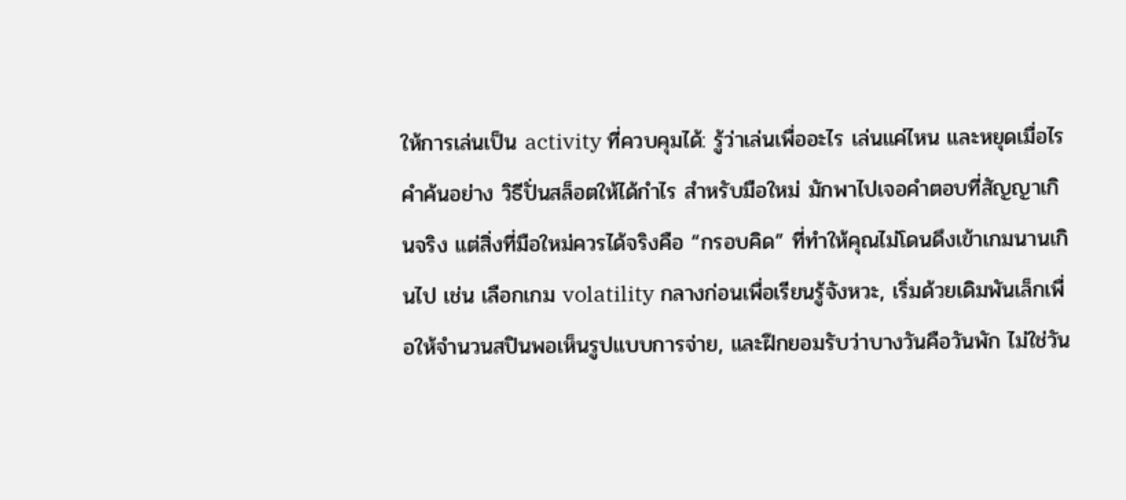ให้การเล่นเป็น activity ที่ควบคุมได้: รู้ว่าเล่นเพื่ออะไร เล่นแค่ไหน และหยุดเมื่อไร
คำค้นอย่าง วิธีปั่นสล็อตให้ได้กำไร สำหรับมือใหม่ มักพาไปเจอคำตอบที่สัญญาเกินจริง แต่สิ่งที่มือใหม่ควรได้จริงคือ “กรอบคิด” ที่ทำให้คุณไม่โดนดึงเข้าเกมนานเกินไป เช่น เลือกเกม volatility กลางก่อนเพื่อเรียนรู้จังหวะ, เริ่มด้วยเดิมพันเล็กเพื่อให้จำนวนสปินพอเห็นรูปแบบการจ่าย, และฝึกยอมรับว่าบางวันคือวันพัก ไม่ใช่วัน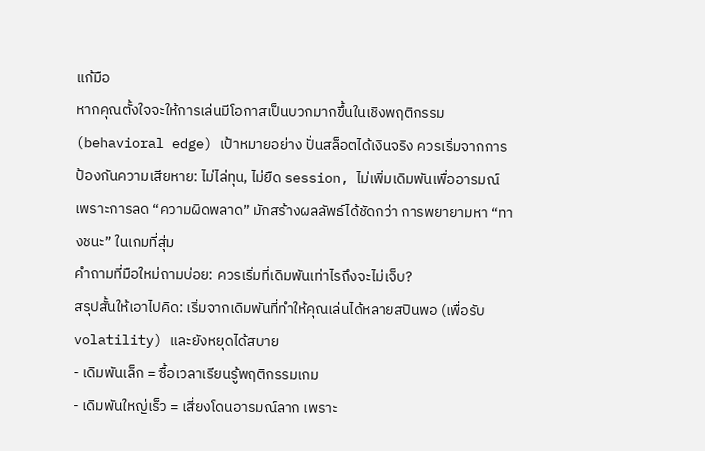แก้มือ
หากคุณตั้งใจจะให้การเล่นมีโอกาสเป็นบวกมากขึ้นในเชิงพฤติกรรม (behavioral edge) เป้าหมายอย่าง ปั่นสล็อตได้เงินจริง ควรเริ่มจากการป้องกันความเสียหาย: ไม่ไล่ทุน, ไม่ยืด session, ไม่เพิ่มเดิมพันเพื่ออารมณ์ เพราะการลด “ความผิดพลาด” มักสร้างผลลัพธ์ได้ชัดกว่า การพยายามหา “ทางชนะ” ในเกมที่สุ่ม
คำถามที่มือใหม่ถามบ่อย: ควรเริ่มที่เดิมพันเท่าไรถึงจะไม่เจ็บ?
สรุปสั้นให้เอาไปคิด: เริ่มจากเดิมพันที่ทำให้คุณเล่นได้หลายสปินพอ (เพื่อรับ volatility) และยังหยุดได้สบาย
- เดิมพันเล็ก = ซื้อเวลาเรียนรู้พฤติกรรมเกม
- เดิมพันใหญ่เร็ว = เสี่ยงโดนอารมณ์ลาก เพราะ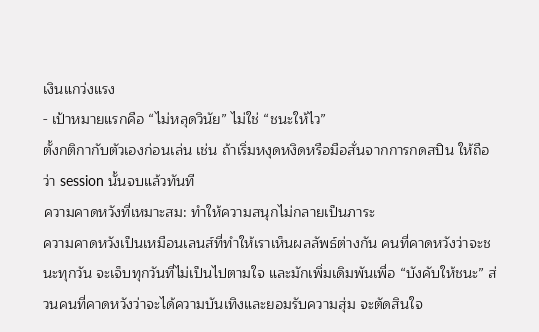เงินแกว่งแรง
- เป้าหมายแรกคือ “ไม่หลุดวินัย” ไม่ใช่ “ชนะให้ไว”
ตั้งกติกากับตัวเองก่อนเล่น เช่น ถ้าเริ่มหงุดหงิดหรือมือสั่นจากการกดสปิน ให้ถือว่า session นั้นจบแล้วทันที
ความคาดหวังที่เหมาะสม: ทำให้ความสนุกไม่กลายเป็นภาระ
ความคาดหวังเป็นเหมือนเลนส์ที่ทำให้เราเห็นผลลัพธ์ต่างกัน คนที่คาดหวังว่าจะชนะทุกวัน จะเจ็บทุกวันที่ไม่เป็นไปตามใจ และมักเพิ่มเดิมพันเพื่อ “บังคับให้ชนะ” ส่วนคนที่คาดหวังว่าจะได้ความบันเทิงและยอมรับความสุ่ม จะตัดสินใจ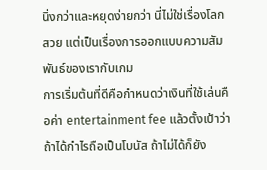นิ่งกว่าและหยุดง่ายกว่า นี่ไม่ใช่เรื่องโลกสวย แต่เป็นเรื่องการออกแบบความสัมพันธ์ของเรากับเกม
การเริ่มต้นที่ดีคือกำหนดว่าเงินที่ใช้เล่นคือค่า entertainment fee แล้วตั้งเป้าว่าถ้าได้กำไรถือเป็นโบนัส ถ้าไม่ได้ก็ยัง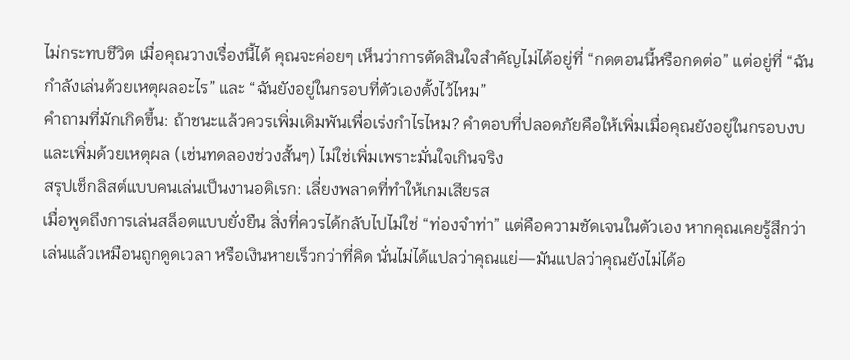ไม่กระทบชีวิต เมื่อคุณวางเรื่องนี้ได้ คุณจะค่อยๆ เห็นว่าการตัดสินใจสำคัญไม่ได้อยู่ที่ “กดตอนนี้หรือกดต่อ” แต่อยู่ที่ “ฉันกำลังเล่นด้วยเหตุผลอะไร” และ “ฉันยังอยู่ในกรอบที่ตัวเองตั้งไว้ไหม”
คำถามที่มักเกิดขึ้น: ถ้าชนะแล้วควรเพิ่มเดิมพันเพื่อเร่งกำไรไหม? คำตอบที่ปลอดภัยคือให้เพิ่มเมื่อคุณยังอยู่ในกรอบงบ และเพิ่มด้วยเหตุผล (เช่นทดลองช่วงสั้นๆ) ไม่ใช่เพิ่มเพราะมั่นใจเกินจริง
สรุปเช็กลิสต์แบบคนเล่นเป็นงานอดิเรก: เลี่ยงพลาดที่ทำให้เกมเสียรส
เมื่อพูดถึงการเล่นสล็อตแบบยั่งยืน สิ่งที่ควรได้กลับไปไม่ใช่ “ท่องจำท่า” แต่คือความชัดเจนในตัวเอง หากคุณเคยรู้สึกว่าเล่นแล้วเหมือนถูกดูดเวลา หรือเงินหายเร็วกว่าที่คิด นั่นไม่ได้แปลว่าคุณแย่—มันแปลว่าคุณยังไม่ได้อ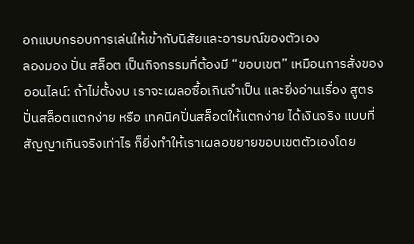อกแบบกรอบการเล่นให้เข้ากับนิสัยและอารมณ์ของตัวเอง
ลองมอง ปั่น สล็อต เป็นกิจกรรมที่ต้องมี “ขอบเขต” เหมือนการสั่งของออนไลน์: ถ้าไม่ตั้งงบ เราจะเผลอซื้อเกินจำเป็น และยิ่งอ่านเรื่อง สูตรปั่นสล็อตแตกง่าย หรือ เทคนิคปั่นสล็อตให้แตกง่าย ได้เงินจริง แบบที่สัญญาเกินจริงเท่าไร ก็ยิ่งทำให้เราเผลอขยายขอบเขตตัวเองโดย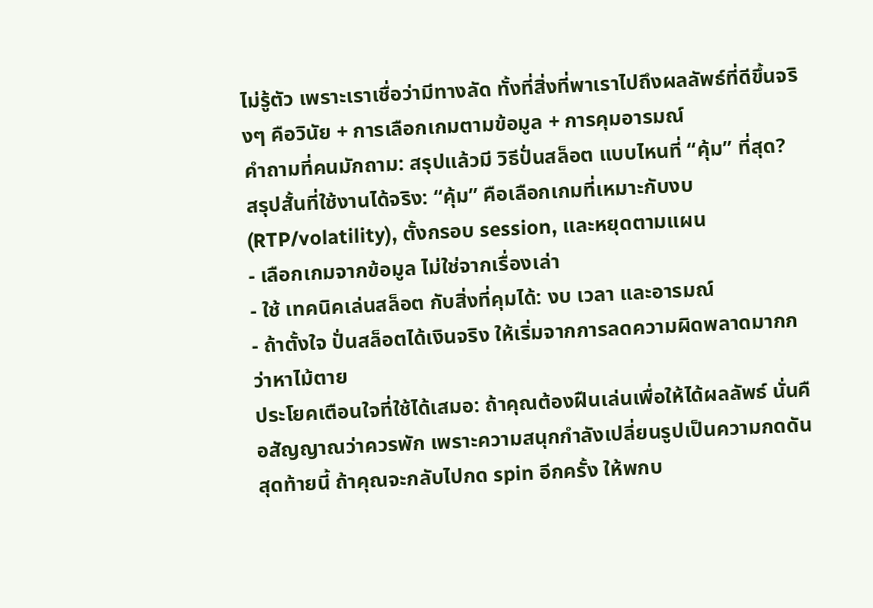ไม่รู้ตัว เพราะเราเชื่อว่ามีทางลัด ทั้งที่สิ่งที่พาเราไปถึงผลลัพธ์ที่ดีขึ้นจริงๆ คือวินัย + การเลือกเกมตามข้อมูล + การคุมอารมณ์
คำถามที่คนมักถาม: สรุปแล้วมี วิธีปั่นสล็อต แบบไหนที่ “คุ้ม” ที่สุด?
สรุปสั้นที่ใช้งานได้จริง: “คุ้ม” คือเลือกเกมที่เหมาะกับงบ (RTP/volatility), ตั้งกรอบ session, และหยุดตามแผน
- เลือกเกมจากข้อมูล ไม่ใช่จากเรื่องเล่า
- ใช้ เทคนิคเล่นสล็อต กับสิ่งที่คุมได้: งบ เวลา และอารมณ์
- ถ้าตั้งใจ ปั่นสล็อตได้เงินจริง ให้เริ่มจากการลดความผิดพลาดมากกว่าหาไม้ตาย
ประโยคเตือนใจที่ใช้ได้เสมอ: ถ้าคุณต้องฝืนเล่นเพื่อให้ได้ผลลัพธ์ นั่นคือสัญญาณว่าควรพัก เพราะความสนุกกำลังเปลี่ยนรูปเป็นความกดดัน
สุดท้ายนี้ ถ้าคุณจะกลับไปกด spin อีกครั้ง ให้พกบ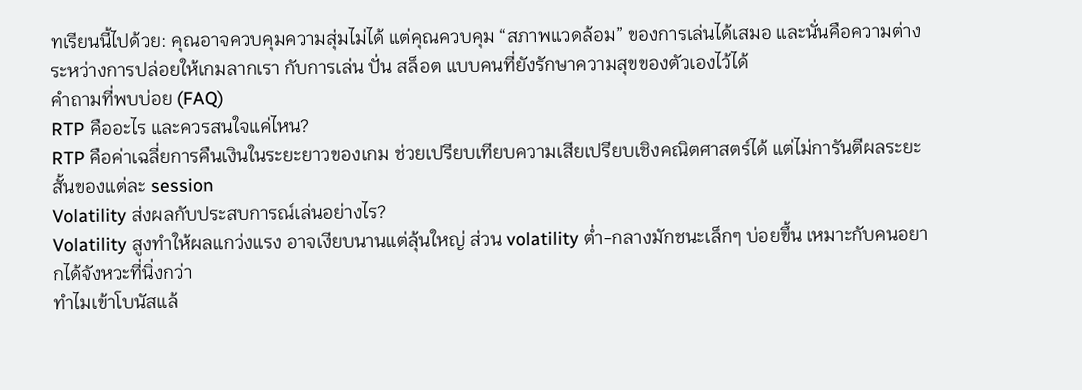ทเรียนนี้ไปด้วย: คุณอาจควบคุมความสุ่มไม่ได้ แต่คุณควบคุม “สภาพแวดล้อม” ของการเล่นได้เสมอ และนั่นคือความต่างระหว่างการปล่อยให้เกมลากเรา กับการเล่น ปั่น สล็อต แบบคนที่ยังรักษาความสุขของตัวเองไว้ได้
คำถามที่พบบ่อย (FAQ)
RTP คืออะไร และควรสนใจแค่ไหน?
RTP คือค่าเฉลี่ยการคืนเงินในระยะยาวของเกม ช่วยเปรียบเทียบความเสียเปรียบเชิงคณิตศาสตร์ได้ แต่ไม่การันตีผลระยะสั้นของแต่ละ session
Volatility ส่งผลกับประสบการณ์เล่นอย่างไร?
Volatility สูงทำให้ผลแกว่งแรง อาจเงียบนานแต่ลุ้นใหญ่ ส่วน volatility ต่ำ-กลางมักชนะเล็กๆ บ่อยขึ้น เหมาะกับคนอยากได้จังหวะที่นิ่งกว่า
ทำไมเข้าโบนัสแล้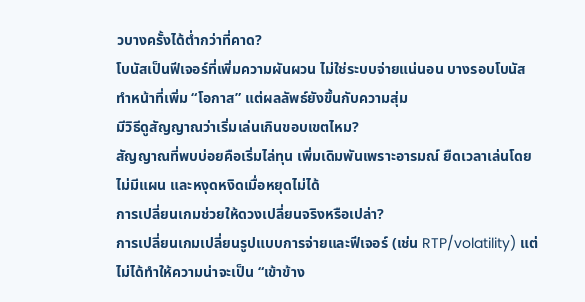วบางครั้งได้ต่ำกว่าที่คาด?
โบนัสเป็นฟีเจอร์ที่เพิ่มความผันผวน ไม่ใช่ระบบจ่ายแน่นอน บางรอบโบนัสทำหน้าที่เพิ่ม “โอกาส” แต่ผลลัพธ์ยังขึ้นกับความสุ่ม
มีวิธีดูสัญญาณว่าเริ่มเล่นเกินขอบเขตไหม?
สัญญาณที่พบบ่อยคือเริ่มไล่ทุน เพิ่มเดิมพันเพราะอารมณ์ ยืดเวลาเล่นโดยไม่มีแผน และหงุดหงิดเมื่อหยุดไม่ได้
การเปลี่ยนเกมช่วยให้ดวงเปลี่ยนจริงหรือเปล่า?
การเปลี่ยนเกมเปลี่ยนรูปแบบการจ่ายและฟีเจอร์ (เช่น RTP/volatility) แต่ไม่ได้ทำให้ความน่าจะเป็น “เข้าข้าง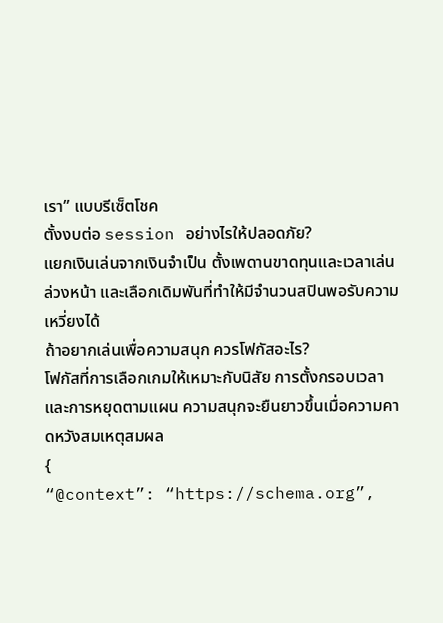เรา” แบบรีเซ็ตโชค
ตั้งงบต่อ session อย่างไรให้ปลอดภัย?
แยกเงินเล่นจากเงินจำเป็น ตั้งเพดานขาดทุนและเวลาเล่นล่วงหน้า และเลือกเดิมพันที่ทำให้มีจำนวนสปินพอรับความเหวี่ยงได้
ถ้าอยากเล่นเพื่อความสนุก ควรโฟกัสอะไร?
โฟกัสที่การเลือกเกมให้เหมาะกับนิสัย การตั้งกรอบเวลา และการหยุดตามแผน ความสนุกจะยืนยาวขึ้นเมื่อความคาดหวังสมเหตุสมผล
{
“@context”: “https://schema.org”,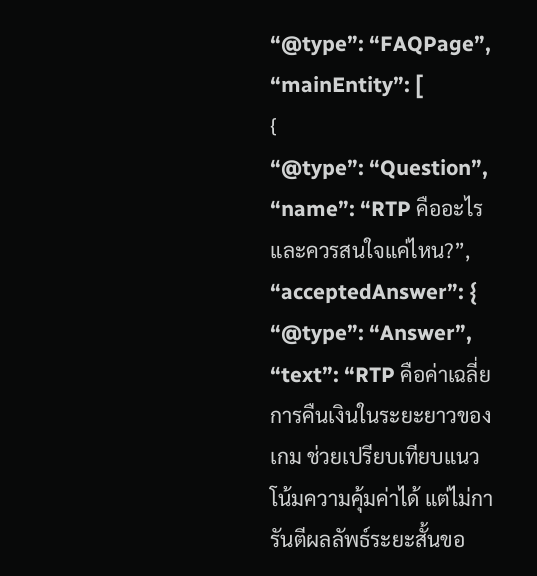“@type”: “FAQPage”,
“mainEntity”: [
{
“@type”: “Question”,
“name”: “RTP คืออะไร และควรสนใจแค่ไหน?”,
“acceptedAnswer”: {
“@type”: “Answer”,
“text”: “RTP คือค่าเฉลี่ยการคืนเงินในระยะยาวของเกม ช่วยเปรียบเทียบแนวโน้มความคุ้มค่าได้ แต่ไม่การันตีผลลัพธ์ระยะสั้นขอ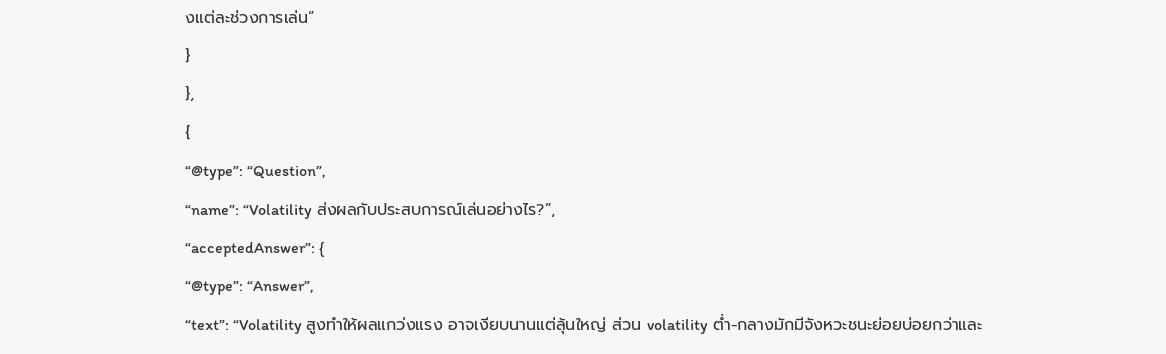งแต่ละช่วงการเล่น”
}
},
{
“@type”: “Question”,
“name”: “Volatility ส่งผลกับประสบการณ์เล่นอย่างไร?”,
“acceptedAnswer”: {
“@type”: “Answer”,
“text”: “Volatility สูงทำให้ผลแกว่งแรง อาจเงียบนานแต่ลุ้นใหญ่ ส่วน volatility ต่ำ-กลางมักมีจังหวะชนะย่อยบ่อยกว่าและ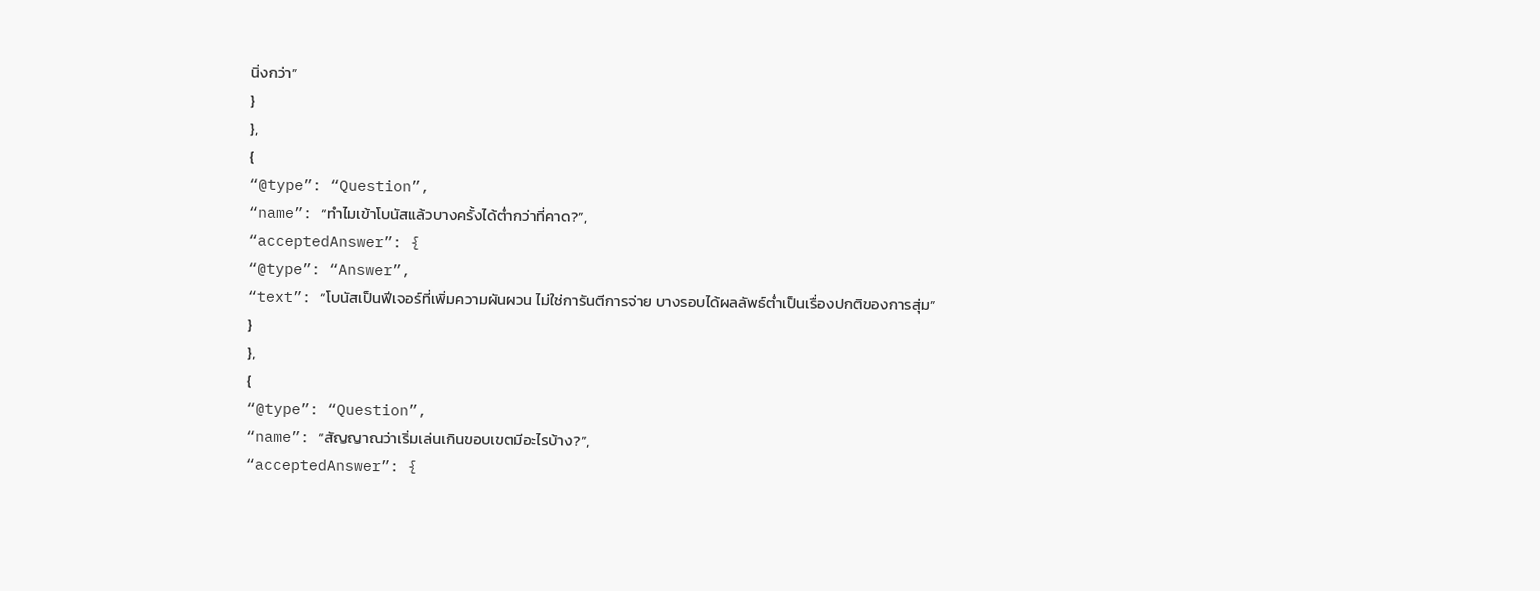นิ่งกว่า”
}
},
{
“@type”: “Question”,
“name”: “ทำไมเข้าโบนัสแล้วบางครั้งได้ต่ำกว่าที่คาด?”,
“acceptedAnswer”: {
“@type”: “Answer”,
“text”: “โบนัสเป็นฟีเจอร์ที่เพิ่มความผันผวน ไม่ใช่การันตีการจ่าย บางรอบได้ผลลัพธ์ต่ำเป็นเรื่องปกติของการสุ่ม”
}
},
{
“@type”: “Question”,
“name”: “สัญญาณว่าเริ่มเล่นเกินขอบเขตมีอะไรบ้าง?”,
“acceptedAnswer”: {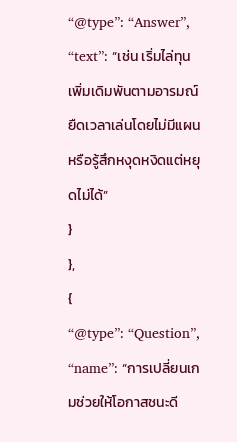“@type”: “Answer”,
“text”: “เช่น เริ่มไล่ทุน เพิ่มเดิมพันตามอารมณ์ ยืดเวลาเล่นโดยไม่มีแผน หรือรู้สึกหงุดหงิดแต่หยุดไม่ได้”
}
},
{
“@type”: “Question”,
“name”: “การเปลี่ยนเกมช่วยให้โอกาสชนะดี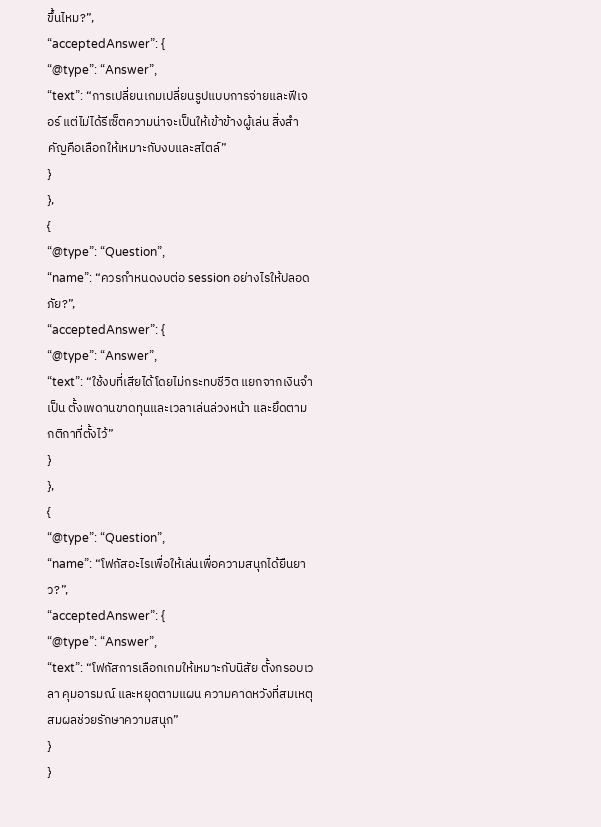ขึ้นไหม?”,
“acceptedAnswer”: {
“@type”: “Answer”,
“text”: “การเปลี่ยนเกมเปลี่ยนรูปแบบการจ่ายและฟีเจอร์ แต่ไม่ได้รีเซ็ตความน่าจะเป็นให้เข้าข้างผู้เล่น สิ่งสำคัญคือเลือกให้เหมาะกับงบและสไตล์”
}
},
{
“@type”: “Question”,
“name”: “ควรกำหนดงบต่อ session อย่างไรให้ปลอดภัย?”,
“acceptedAnswer”: {
“@type”: “Answer”,
“text”: “ใช้งบที่เสียได้โดยไม่กระทบชีวิต แยกจากเงินจำเป็น ตั้งเพดานขาดทุนและเวลาเล่นล่วงหน้า และยึดตามกติกาที่ตั้งไว้”
}
},
{
“@type”: “Question”,
“name”: “โฟกัสอะไรเพื่อให้เล่นเพื่อความสนุกได้ยืนยาว?”,
“acceptedAnswer”: {
“@type”: “Answer”,
“text”: “โฟกัสการเลือกเกมให้เหมาะกับนิสัย ตั้งกรอบเวลา คุมอารมณ์ และหยุดตามแผน ความคาดหวังที่สมเหตุสมผลช่วยรักษาความสนุก”
}
}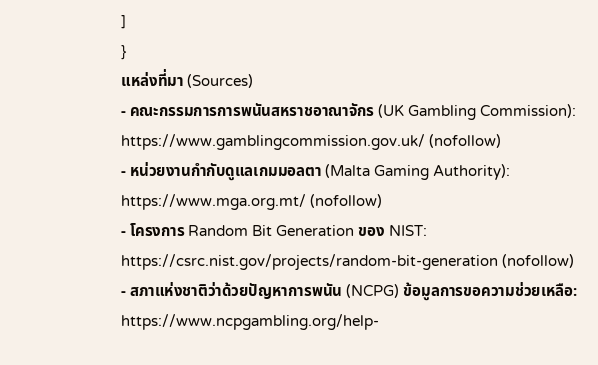]
}
แหล่งที่มา (Sources)
- คณะกรรมการการพนันสหราชอาณาจักร (UK Gambling Commission): https://www.gamblingcommission.gov.uk/ (nofollow)
- หน่วยงานกำกับดูแลเกมมอลตา (Malta Gaming Authority): https://www.mga.org.mt/ (nofollow)
- โครงการ Random Bit Generation ของ NIST: https://csrc.nist.gov/projects/random-bit-generation (nofollow)
- สภาแห่งชาติว่าด้วยปัญหาการพนัน (NCPG) ข้อมูลการขอความช่วยเหลือ: https://www.ncpgambling.org/help-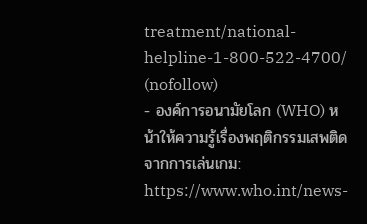treatment/national-helpline-1-800-522-4700/ (nofollow)
- องค์การอนามัยโลก (WHO) หน้าให้ความรู้เรื่องพฤติกรรมเสพติดจากการเล่นเกม: https://www.who.int/news-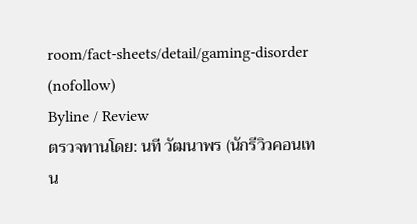room/fact-sheets/detail/gaming-disorder (nofollow)
Byline / Review
ตรวจทานโดย: นที วัฒนาพร (นักรีวิวคอนเทน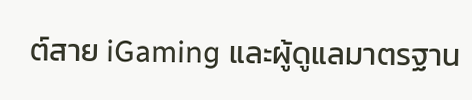ต์สาย iGaming และผู้ดูแลมาตรฐาน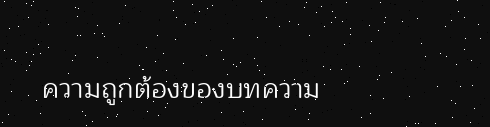ความถูกต้องของบทความ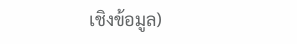เชิงข้อมูล)